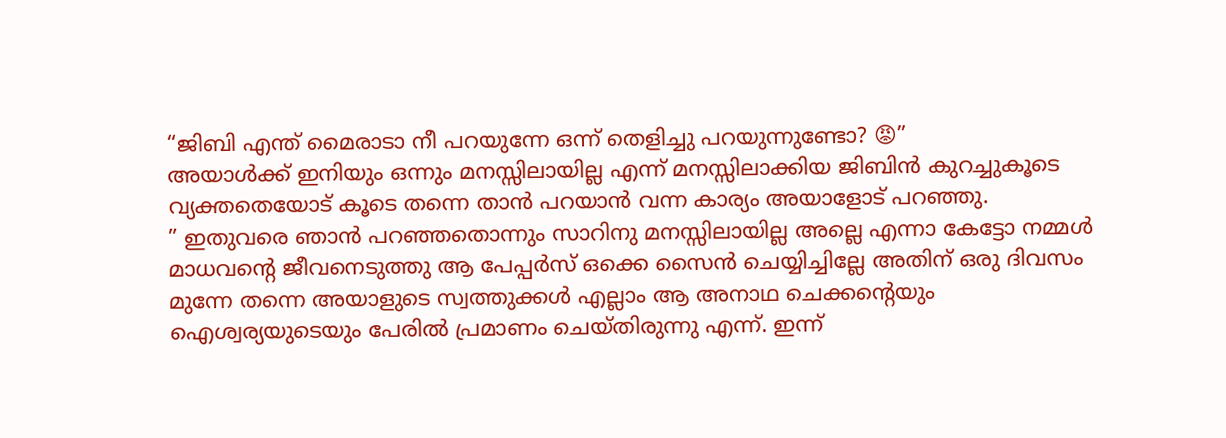“ജിബി എന്ത് മൈരാടാ നീ പറയുന്നേ ഒന്ന് തെളിച്ചു പറയുന്നുണ്ടോ? 😡”
അയാൾക്ക് ഇനിയും ഒന്നും മനസ്സിലായില്ല എന്ന് മനസ്സിലാക്കിയ ജിബിൻ കുറച്ചുകൂടെ വ്യക്തതെയോട് കൂടെ തന്നെ താൻ പറയാൻ വന്ന കാര്യം അയാളോട് പറഞ്ഞു.
” ഇതുവരെ ഞാൻ പറഞ്ഞതൊന്നും സാറിനു മനസ്സിലായില്ല അല്ലെ എന്നാ കേട്ടോ നമ്മൾ മാധവന്റെ ജീവനെടുത്തു ആ പേപ്പർസ് ഒക്കെ സൈൻ ചെയ്യിച്ചില്ലേ അതിന് ഒരു ദിവസം മുന്നേ തന്നെ അയാളുടെ സ്വത്തുക്കൾ എല്ലാം ആ അനാഥ ചെക്കന്റെയും ഐശ്വര്യയുടെയും പേരിൽ പ്രമാണം ചെയ്തിരുന്നു എന്ന്. ഇന്ന്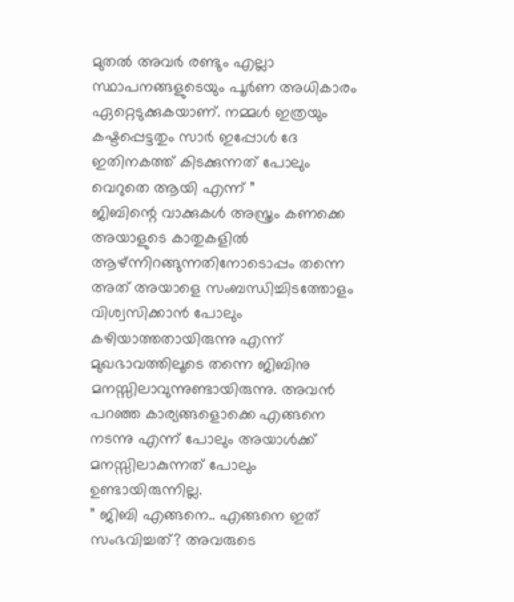മുതൽ അവർ രണ്ടും എല്ലാ സ്ഥാപനങ്ങളുടെയും പൂർണ അധികാരം ഏറ്റെടുക്കുകയാണ്. നമ്മൾ ഇത്രയും കഷ്ടപ്പെട്ടതും സാർ ഇപ്പോൾ ദേ ഇതിനകത്ത് കിടക്കുന്നത് പോലും വെറുതെ ആയി എന്ന് ”
ജിബിന്റെ വാക്കുകൾ അസ്ത്രം കണക്കെ അയാളുടെ കാതുകളിൽ ആഴ്ന്നിറങ്ങുന്നതിനോടൊപ്പം തന്നെ അത് അയാളെ സംബന്ധിച്ചിടത്തോളം വിശ്വസിക്കാൻ പോലും കഴിയാത്തതായിരുന്നു എന്ന് മുഖഭാവത്തിലൂടെ തന്നെ ജിബിനു മനസ്സിലാവുന്നുണ്ടായിരുന്നു. അവൻ പറഞ്ഞ കാര്യങ്ങളൊക്കെ എങ്ങനെ നടന്നു എന്ന് പോലും അയാൾക്ക് മനസ്സിലാകുന്നത് പോലും ഉണ്ടായിരുന്നില്ല.
” ജിബി എങ്ങനെ.. എങ്ങനെ ഇത് സംഭവിച്ചത്? അവരുടെ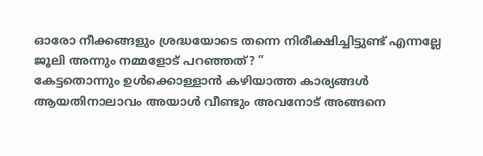ഓരോ നീക്കങ്ങളും ശ്രദ്ധയോടെ തന്നെ നിരീക്ഷിച്ചിട്ടുണ്ട് എന്നല്ലേ ജൂലി അന്നും നമ്മളോട് പറഞ്ഞത്? ”
കേട്ടതൊന്നും ഉൾക്കൊള്ളാൻ കഴിയാത്ത കാര്യങ്ങൾ ആയതിനാലാവം അയാൾ വീണ്ടും അവനോട് അങ്ങനെ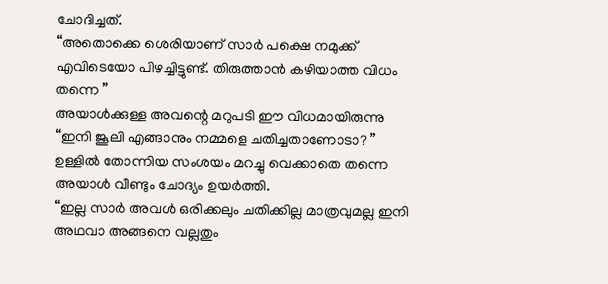ചോദിച്ചത്.
“അതൊക്കെ ശെരിയാണ് സാർ പക്ഷെ നമുക്ക് എവിടെയോ പിഴച്ചിട്ടുണ്ട്. തിരുത്താൻ കഴിയാത്ത വിധം തന്നെ ”
അയാൾക്കുള്ള അവന്റെ മറുപടി ഈ വിധമായിരുന്നു
“ഇനി ജൂലി എങ്ങാനും നമ്മളെ ചതിച്ചതാണോടാ? ”
ഉള്ളിൽ തോന്നിയ സംശയം മറച്ചു വെക്കാതെ തന്നെ അയാൾ വീണ്ടും ചോദ്യം ഉയർത്തി.
“ഇല്ല സാർ അവൾ ഒരിക്കലും ചതിക്കില്ല മാത്രവുമല്ല ഇനി അഥവാ അങ്ങനെ വല്ലതും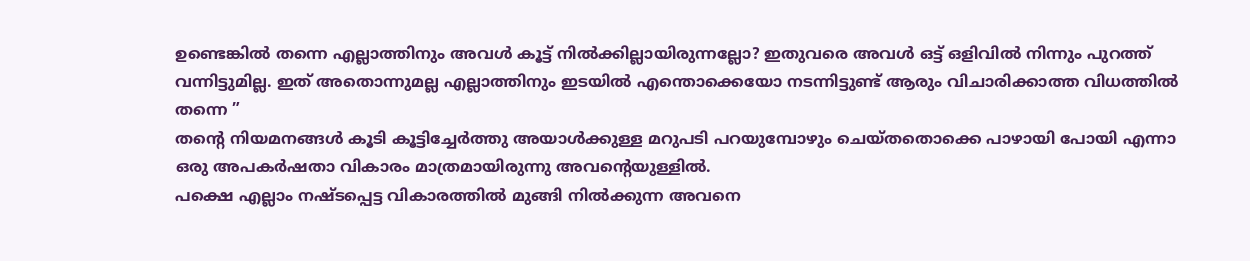ഉണ്ടെങ്കിൽ തന്നെ എല്ലാത്തിനും അവൾ കൂട്ട് നിൽക്കില്ലായിരുന്നല്ലോ? ഇതുവരെ അവൾ ഒട്ട് ഒളിവിൽ നിന്നും പുറത്ത് വന്നിട്ടുമില്ല. ഇത് അതൊന്നുമല്ല എല്ലാത്തിനും ഇടയിൽ എന്തൊക്കെയോ നടന്നിട്ടുണ്ട് ആരും വിചാരിക്കാത്ത വിധത്തിൽ തന്നെ ”
തന്റെ നിയമനങ്ങൾ കൂടി കൂട്ടിച്ചേർത്തു അയാൾക്കുള്ള മറുപടി പറയുമ്പോഴും ചെയ്തതൊക്കെ പാഴായി പോയി എന്നാ ഒരു അപകർഷതാ വികാരം മാത്രമായിരുന്നു അവന്റെയുള്ളിൽ.
പക്ഷെ എല്ലാം നഷ്ടപ്പെട്ട വികാരത്തിൽ മുങ്ങി നിൽക്കുന്ന അവനെ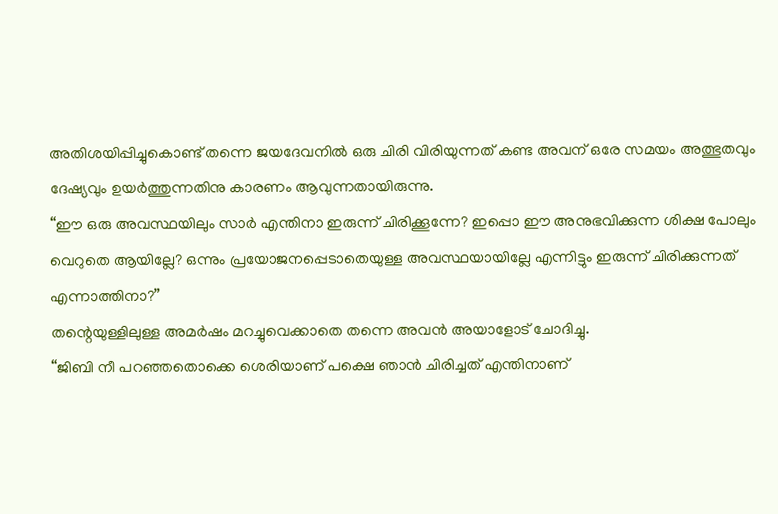അതിശയിപ്പിച്ചുകൊണ്ട് തന്നെ ജയദേവനിൽ ഒരു ചിരി വിരിയുന്നത് കണ്ട അവന് ഒരേ സമയം അത്ഭുതവും ദേഷ്യവും ഉയർത്തുന്നതിനു കാരണം ആവുന്നതായിരുന്നു.
“ഈ ഒരു അവസ്ഥയിലും സാർ എന്തിനാ ഇരുന്ന് ചിരിക്കൂന്നേ? ഇപ്പൊ ഈ അനുഭവിക്കുന്ന ശിക്ഷ പോലും വെറുതെ ആയില്ലേ? ഒന്നും പ്രയോജനപ്പെടാതെയുള്ള അവസ്ഥയായില്ലേ എന്നിട്ടും ഇരുന്ന് ചിരിക്കുന്നത് എന്നാത്തിനാ?”
തന്റെയുള്ളിലുള്ള അമർഷം മറച്ചുവെക്കാതെ തന്നെ അവൻ അയാളോട് ചോദിച്ചു.
“ജിബി നീ പറഞ്ഞതൊക്കെ ശെരിയാണ് പക്ഷെ ഞാൻ ചിരിച്ചത് എന്തിനാണ്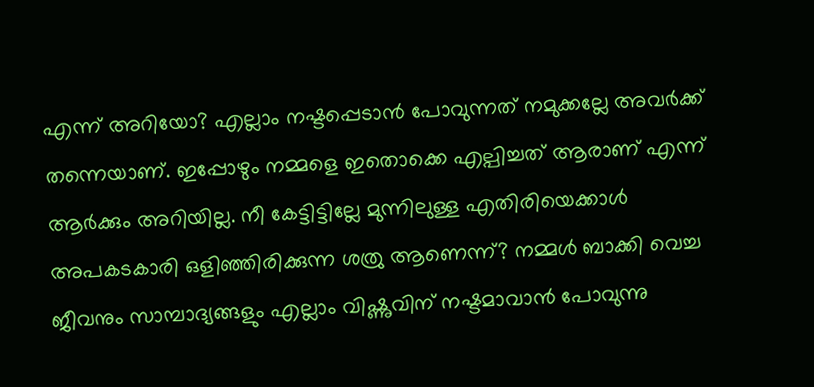എന്ന് അറിയോ? എല്ലാം നഷ്ടപ്പെടാൻ പോവുന്നത് നമുക്കല്ലേ അവർക്ക് തന്നെയാണ്. ഇപ്പോഴും നമ്മളെ ഇതൊക്കെ എല്പിച്ചത് ആരാണ് എന്ന് ആർക്കും അറിയില്ല. നീ കേട്ടിട്ടില്ലേ മുന്നിലുള്ള എതിരിയെക്കാൾ അപകടകാരി ഒളിഞ്ഞിരിക്കുന്ന ശത്രു ആണെന്ന്? നമ്മൾ ബാക്കി വെച്ച ജീവനും സാമ്പാദ്യങ്ങളും എല്ലാം വിഷ്ണുവിന് നഷ്ടമാവാൻ പോവുന്നു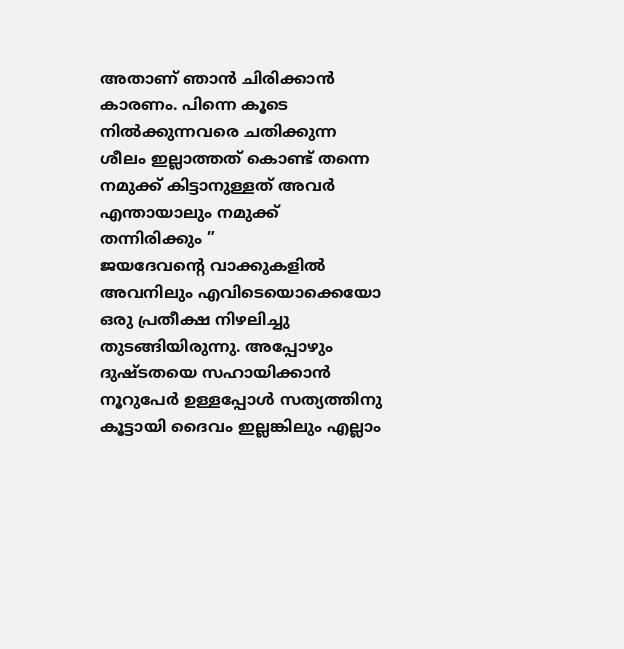അതാണ് ഞാൻ ചിരിക്കാൻ കാരണം. പിന്നെ കൂടെ നിൽക്കുന്നവരെ ചതിക്കുന്ന ശീലം ഇല്ലാത്തത് കൊണ്ട് തന്നെ നമുക്ക് കിട്ടാനുള്ളത് അവർ എന്തായാലും നമുക്ക് തന്നിരിക്കും ”
ജയദേവന്റെ വാക്കുകളിൽ അവനിലും എവിടെയൊക്കെയോ ഒരു പ്രതീക്ഷ നിഴലിച്ചു തുടങ്ങിയിരുന്നു. അപ്പോഴും ദുഷ്ടതയെ സഹായിക്കാൻ നൂറുപേർ ഉള്ളപ്പോൾ സത്യത്തിനു കൂട്ടായി ദൈവം ഇല്ലങ്കിലും എല്ലാം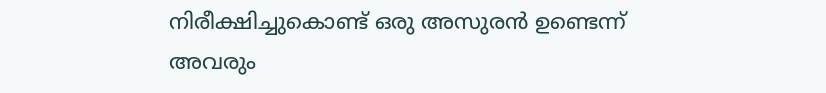നിരീക്ഷിച്ചുകൊണ്ട് ഒരു അസുരൻ ഉണ്ടെന്ന് അവരും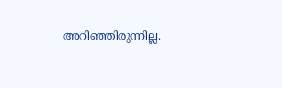അറിഞ്ഞിരുന്നില്ല.